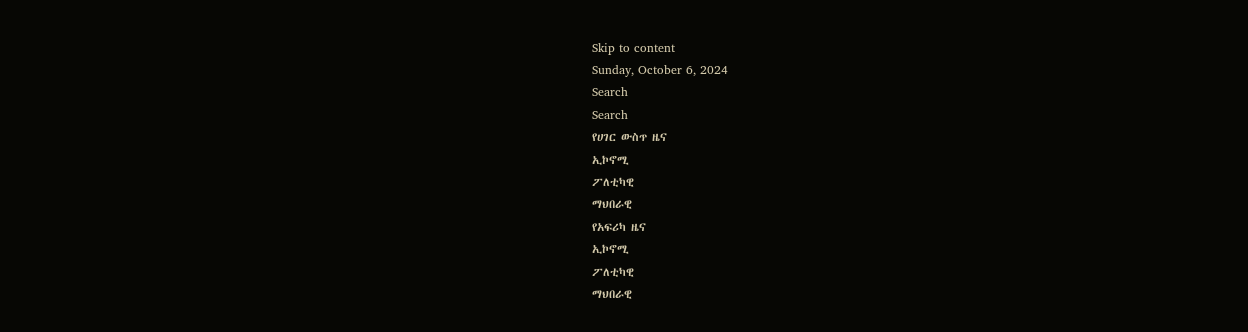Skip to content
Sunday, October 6, 2024
Search
Search
የሀገር ውስጥ ዜና
ኢኮኖሚ
ፖለቲካዊ
ማህበራዊ
የአፍሪካ ዜና
ኢኮኖሚ
ፖለቲካዊ
ማህበራዊ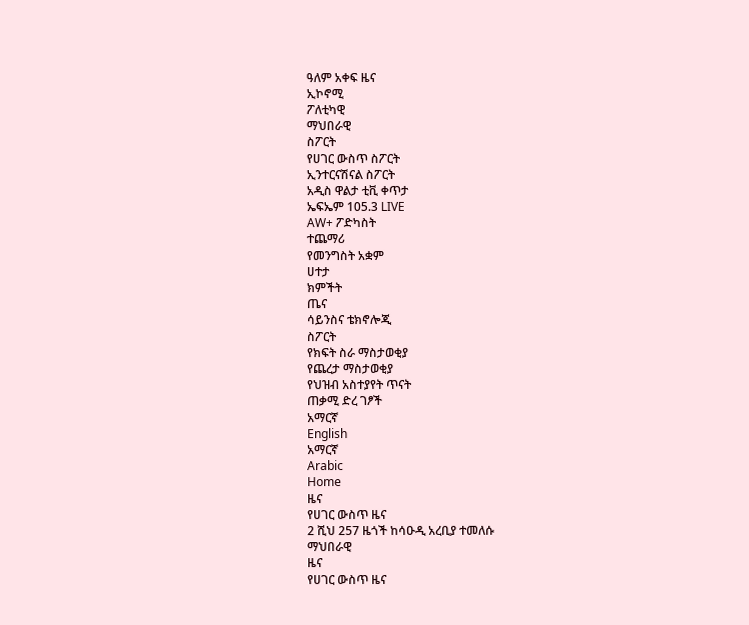ዓለም አቀፍ ዜና
ኢኮኖሚ
ፖለቲካዊ
ማህበራዊ
ስፖርት
የሀገር ውስጥ ስፖርት
ኢንተርናሽናል ስፖርት
አዲስ ዋልታ ቲቪ ቀጥታ
ኤፍኤም 105.3 LIVE
AW+ ፖድካስት
ተጨማሪ
የመንግስት አቋም
ሀተታ
ክምችት
ጤና
ሳይንስና ቴክኖሎጂ
ስፖርት
የክፍት ስራ ማስታወቂያ
የጨረታ ማስታወቂያ
የህዝብ አስተያየት ጥናት
ጠቃሚ ድረ ገፆች
አማርኛ
English
አማርኛ
Arabic
Home
ዜና
የሀገር ውስጥ ዜና
2 ሺህ 257 ዜጎች ከሳዑዲ አረቢያ ተመለሱ
ማህበራዊ
ዜና
የሀገር ውስጥ ዜና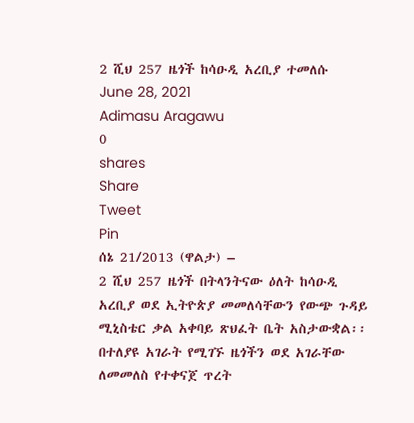2 ሺህ 257 ዜጎች ከሳዑዲ አረቢያ ተመለሱ
June 28, 2021
Adimasu Aragawu
0
shares
Share
Tweet
Pin
ሰኔ 21/2013 (ዋልታ) –
2 ሺህ 257 ዜጎች በትላንትናው ዕለት ከሳዑዲ አረቢያ ወደ ኢትዮጵያ መመለሳቸውን የውጭ ጉዳይ ሚኒስቴር ቃል አቀባይ ጽህፈት ቤት አስታውቋል፡፡
በተለያዩ አገራት የሚገኙ ዜጎችን ወደ አገራቸው ለመመለስ የተቀናጀ ጥረት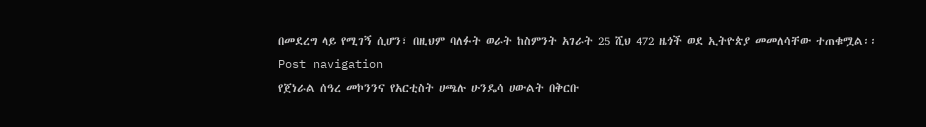በመደረግ ላይ የሚገኝ ሲሆን፣ በዚህም ባለፉት ወራት ከስምንት አገራት 25 ሺህ 472 ዜጎች ወደ ኢትዮጵያ መመለሳቸው ተጠቁሟል፡፡
Post navigation
የጀነራል ሰዓረ መኮንንና የአርቲስት ሀጫሉ ሁንዴሳ ሀውልት በቅርቡ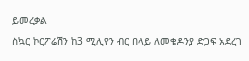ይመረቃል
ስኳር ኮርፖሬሽን ከ3 ሚሊየን ብር በላይ ለመቄዶንያ ድጋፍ አደረገ